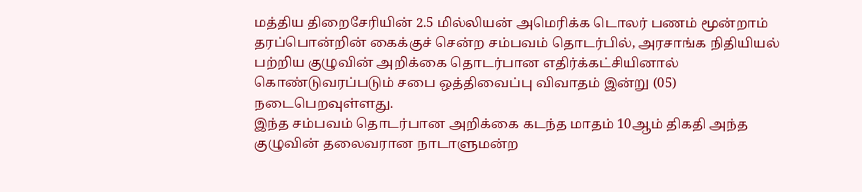மத்திய திறைசேரியின் 2.5 மில்லியன் அமெரிக்க டொலர் பணம் மூன்றாம் தரப்பொன்றின் கைக்குச் சென்ற சம்பவம் தொடர்பில், அரசாங்க நிதியியல் பற்றிய குழுவின் அறிக்கை தொடர்பான எதிர்க்கட்சியினால் கொண்டுவரப்படும் சபை ஒத்திவைப்பு விவாதம் இன்று (05) நடைபெறவுள்ளது.
இந்த சம்பவம் தொடர்பான அறிக்கை கடந்த மாதம் 10ஆம் திகதி அந்த குழுவின் தலைவரான நாடாளுமன்ற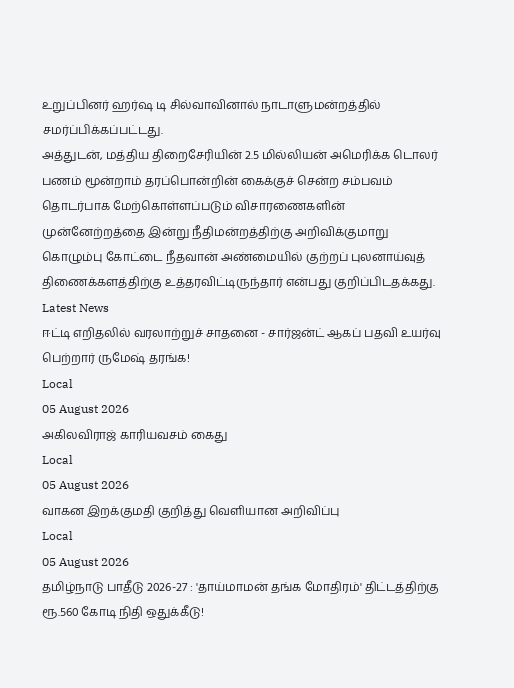உறுப்பினர் ஹர்ஷ டி சில்வாவினால் நாடாளுமன்றத்தில் சமர்ப்பிக்கப்பட்டது.
அத்துடன், மத்திய திறைசேரியின் 2.5 மில்லியன் அமெரிக்க டொலர் பணம் மூன்றாம் தரப்பொன்றின் கைக்குச் சென்ற சம்பவம் தொடர்பாக மேற்கொள்ளப்படும் விசாரணைகளின் முன்னேற்றத்தை இன்று நீதிமன்றத்திற்கு அறிவிக்குமாறு கொழும்பு கோட்டை நீதவான் அண்மையில் குற்றப் புலனாய்வுத் திணைக்களத்திற்கு உத்தரவிட்டிருந்தார் என்பது குறிப்பிடதக்கது.
Latest News
ஈட்டி எறிதலில் வரலாற்றுச் சாதனை - சார்ஜன்ட் ஆகப் பதவி உயர்வு பெற்றார் ருமேஷ் தரங்க!
Local
05 August 2026
அகிலவிராஜ் காரியவசம் கைது
Local
05 August 2026
வாகன இறக்குமதி குறித்து வெளியான அறிவிப்பு
Local
05 August 2026
தமிழ்நாடு பாதீடு 2026-27 : 'தாய்மாமன் தங்க மோதிரம்' திட்டத்திற்கு ரூ.560 கோடி நிதி ஒதுக்கீடு!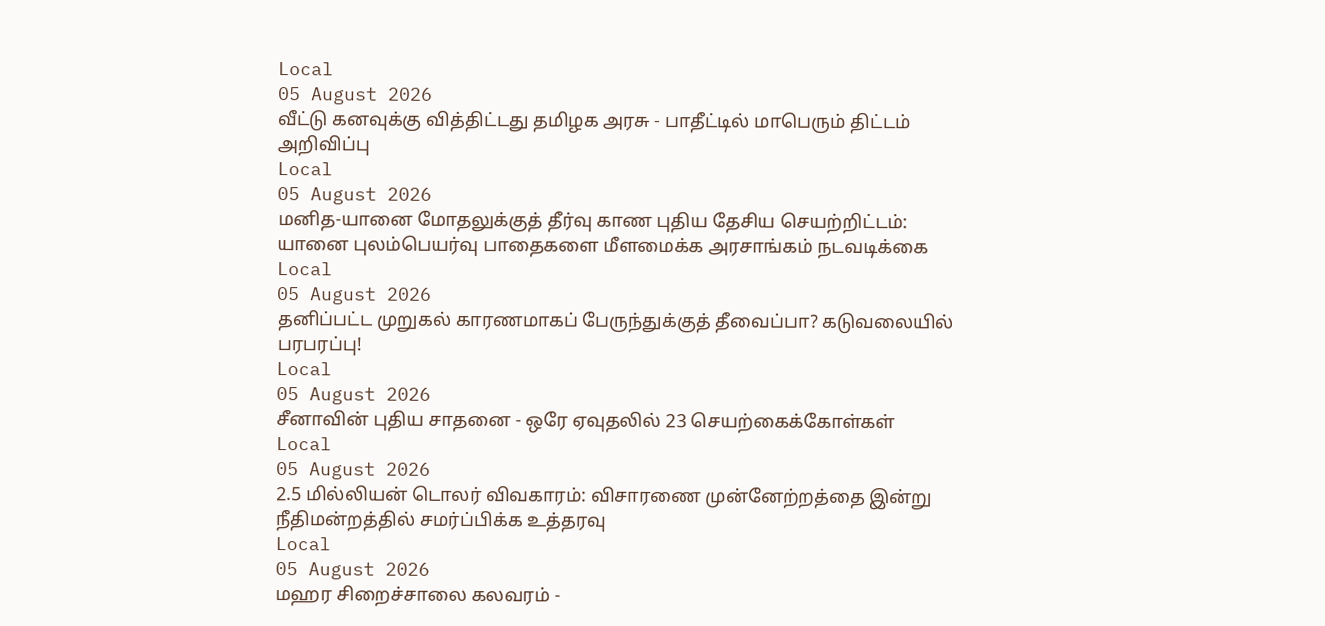Local
05 August 2026
வீட்டு கனவுக்கு வித்திட்டது தமிழக அரசு - பாதீட்டில் மாபெரும் திட்டம் அறிவிப்பு
Local
05 August 2026
மனித-யானை மோதலுக்குத் தீர்வு காண புதிய தேசிய செயற்றிட்டம்: யானை புலம்பெயர்வு பாதைகளை மீளமைக்க அரசாங்கம் நடவடிக்கை
Local
05 August 2026
தனிப்பட்ட முறுகல் காரணமாகப் பேருந்துக்குத் தீவைப்பா? கடுவலையில் பரபரப்பு!
Local
05 August 2026
சீனாவின் புதிய சாதனை - ஒரே ஏவுதலில் 23 செயற்கைக்கோள்கள்
Local
05 August 2026
2.5 மில்லியன் டொலர் விவகாரம்: விசாரணை முன்னேற்றத்தை இன்று நீதிமன்றத்தில் சமர்ப்பிக்க உத்தரவு
Local
05 August 2026
மஹர சிறைச்சாலை கலவரம் -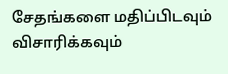சேதங்களை மதிப்பிடவும் விசாரிக்கவும்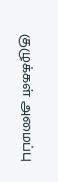குழுக்கள் அமைப்பு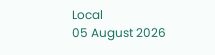Local
05 August 2026